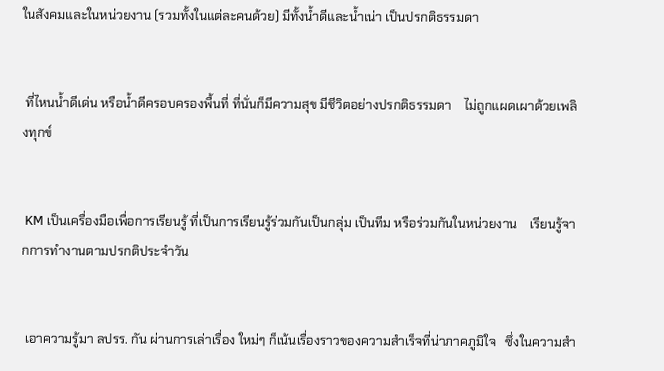ในสังคมและในหน่วยงาน (รวมทั้งในแต่ละคนด้วย) มีทั้งน้ำดีและน้ำเน่า เป็นปรกติธรรมดา


 ที่ไหนน้ำดีเด่น หรือน้ำดีครอบครองพื้นที่ ที่นั่นก็มีความสุข มีชีวิตอย่างปรกติธรรมดา    ไม่ถูกแผดเผาด้วยเพลิงทุกข์


 KM เป็นเครื่องมือเพื่อการเรียนรู้ ที่เป็นการเรียนรู้ร่วมกันเป็นกลุ่ม เป็นทีม หรือร่วมกันในหน่วยงาน    เรียนรู้จากการทำงานตามปรกติประจำวัน


 เอาความรู้มา ลปรร. กัน ผ่านการเล่าเรื่อง ใหม่ๆ ก็เน้นเรื่องราวของความสำเร็จที่น่าภาคภูมิใจ   ซึ่งในความสำ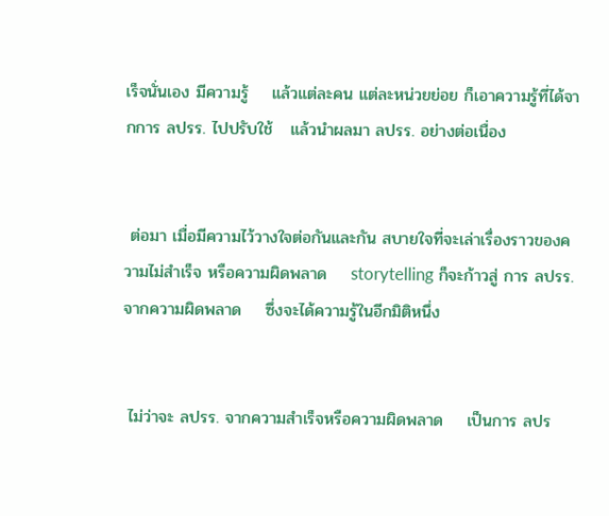เร็จนั่นเอง มีความรู้    แล้วแต่ละคน แต่ละหน่วยย่อย ก็เอาความรู้ที่ได้จากการ ลปรร. ไปปรับใช้   แล้วนำผลมา ลปรร. อย่างต่อเนื่อง


 ต่อมา เมื่อมีความไว้วางใจต่อกันและกัน สบายใจที่จะเล่าเรื่องราวของความไม่สำเร็จ หรือความผิดพลาด    storytelling ก็จะก้าวสู่ การ ลปรร. จากความผิดพลาด    ซึ่งจะได้ความรู้ในอีกมิติหนึ่ง


 ไม่ว่าจะ ลปรร. จากความสำเร็จหรือความผิดพลาด    เป็นการ ลปร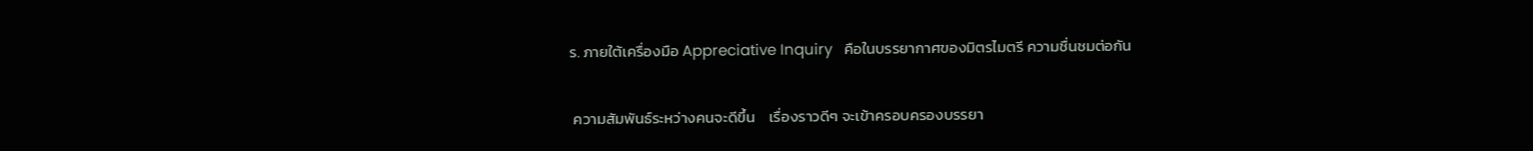ร. ภายใต้เครื่องมือ Appreciative Inquiry   คือในบรรยากาศของมิตรไมตรี ความชื่นชมต่อกัน


 ความสัมพันธ์ระหว่างคนจะดีขึ้น    เรื่องราวดีๆ จะเข้าครอบครองบรรยา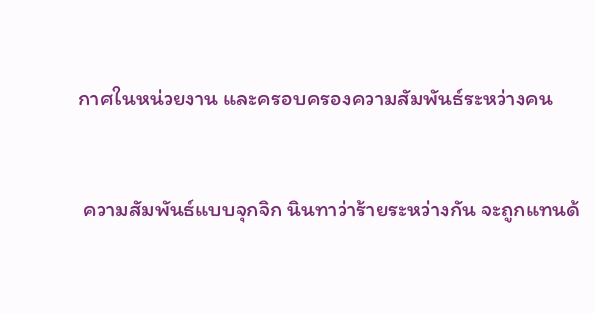กาศในหน่วยงาน และครอบครองความสัมพันธ์ระหว่างคน


 ความสัมพันธ์แบบจุกจิก นินทาว่าร้ายระหว่างกัน จะถูกแทนด้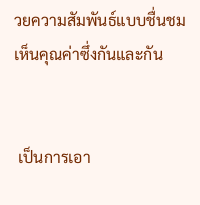วยความสัมพันธ์แบบชื่นชม เห็นคุณค่าซึ่งกันและกัน


 เป็นการเอา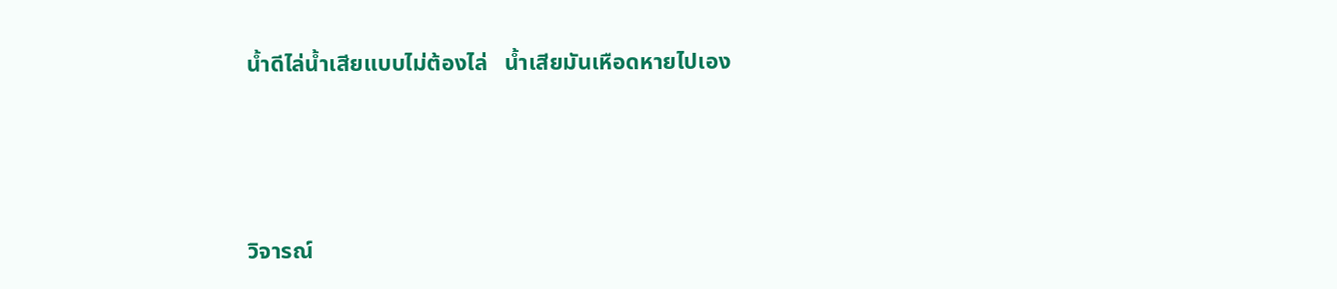น้ำดีไล่น้ำเสียแบบไม่ต้องไล่   น้ำเสียมันเหือดหายไปเอง




วิจารณ์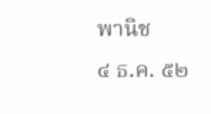พานิช
๔ ธ.ค. ๕๒